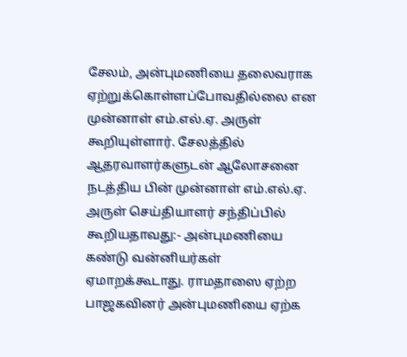சேலம், அன்புமணியை தலைவராக ஏற்றுக்கொள்ளப்போவதில்லை என முன்னாள் எம்.எல்.ஏ. அருள் கூறியுள்ளார். சேலத்தில் ஆதரவாளர்களுடன் ஆலோசனை நடத்திய பின் முன்னாள் எம்.எல்.ஏ. அருள் செய்தியாளர் சந்திப்பில் கூறியதாவது:- அன்புமணியை கண்டு வன்னியர்கள் ஏமாறக்கூடாது. ராமதாஸை ஏற்ற பாஜகவினர் அன்புமணியை ஏற்க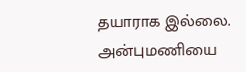தயாராக இல்லை. அன்புமணியை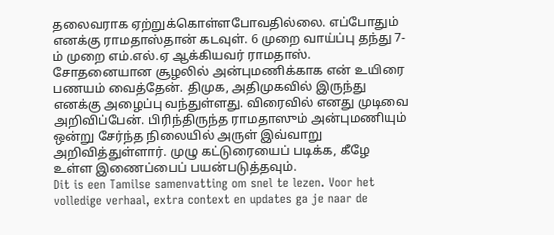தலைவராக ஏற்றுக்கொள்ளபோவதில்லை. எப்போதும் எனக்கு ராமதாஸ்தான் கடவுள். 6 முறை வாய்ப்பு தந்து 7-ம் முறை எம்.எல்.ஏ ஆக்கியவர் ராமதாஸ். சோதனையான சூழலில் அன்புமணிக்காக என் உயிரை பணயம் வைத்தேன். திமுக, அதிமுகவில் இருந்து எனக்கு அழைப்பு வந்துள்ளது. விரைவில் எனது முடிவை அறிவிப்பேன். பிரிந்திருந்த ராமதாஸும் அன்புமணியும் ஒன்று சேர்ந்த நிலையில் அருள் இவ்வாறு அறிவித்துள்ளார். முழு கட்டுரையைப் படிக்க, கீழே உள்ள இணைப்பைப் பயன்படுத்தவும்.
Dit is een Tamilse samenvatting om snel te lezen. Voor het volledige verhaal, extra context en updates ga je naar de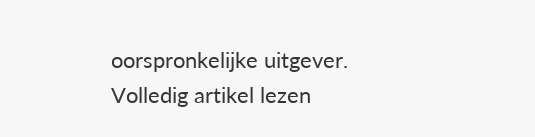oorspronkelijke uitgever.
Volledig artikel lezen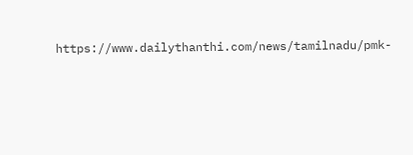https://www.dailythanthi.com/news/tamilnadu/pmk-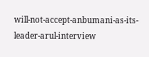will-not-accept-anbumani-as-its-leader-arul-interview